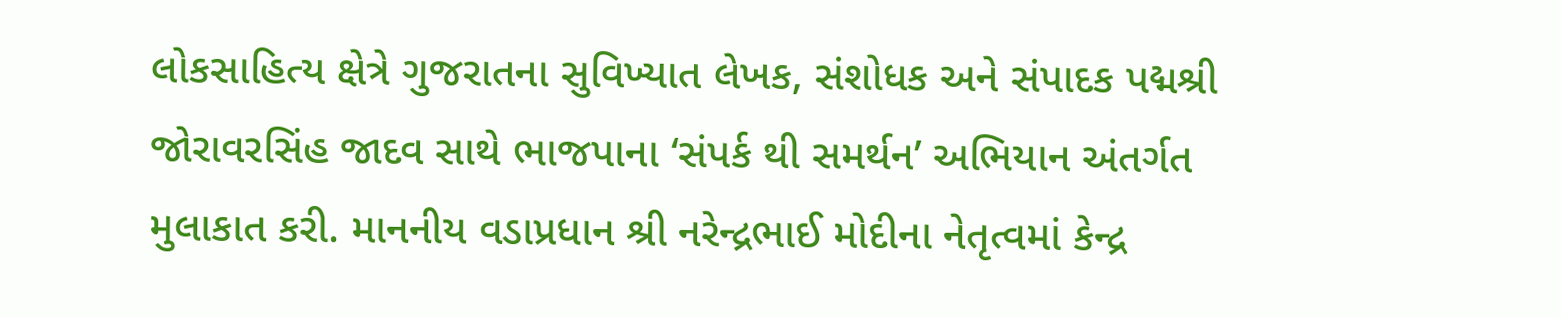લોકસાહિત્ય ક્ષેત્રે ગુજરાતના સુવિખ્યાત લેખક, સંશોધક અને સંપાદક પદ્મશ્રી જોરાવરસિંહ જાદવ સાથે ભાજપાના ‘સંપર્ક થી સમર્થન’ અભિયાન અંતર્ગત મુલાકાત કરી. માનનીય વડાપ્રધાન શ્રી નરેન્દ્રભાઈ મોદીના નેતૃત્વમાં કેન્દ્ર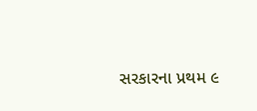સરકારના પ્રથમ ૯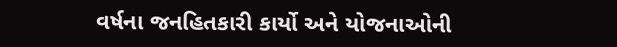વર્ષના જનહિતકારી કાર્યો અને યોજનાઓની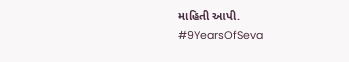માહિતી આપી.
#9YearsOfSeva